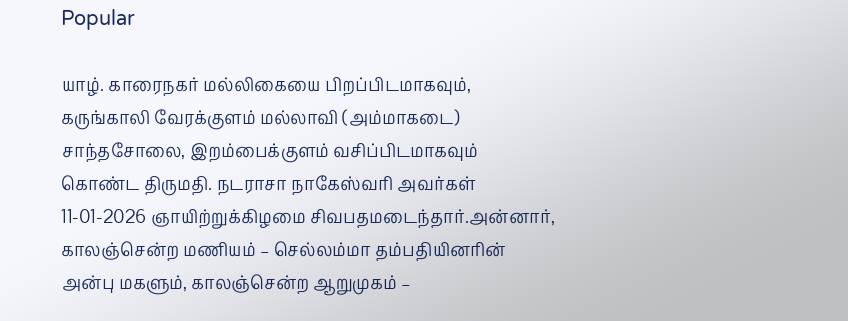Popular

யாழ். காரைநகர் மல்லிகையை பிறப்பிடமாகவும், கருங்காலி வேரக்குளம் மல்லாவி (அம்மாகடை) சாந்தசோலை, இறம்பைக்குளம் வசிப்பிடமாகவும் கொண்ட திருமதி. நடராசா நாகேஸ்வரி அவர்கள் 11-01-2026 ஞாயிற்றுக்கிழமை சிவபதமடைந்தார்.அன்னார், காலஞ்சென்ற மணியம் – செல்லம்மா தம்பதியினரின் அன்பு மகளும், காலஞ்சென்ற ஆறுமுகம் –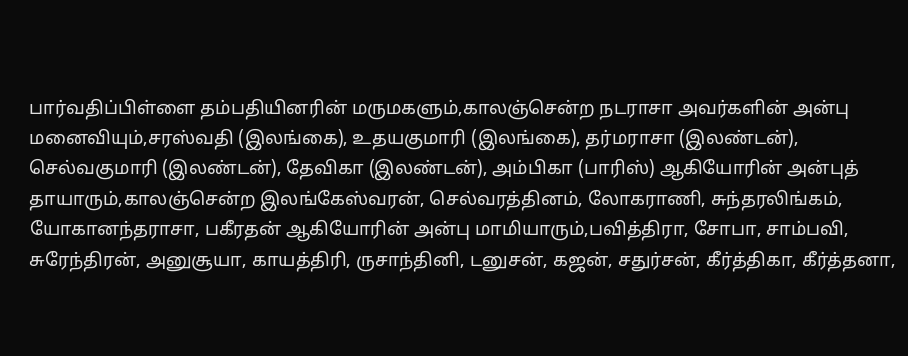பார்வதிப்பிள்ளை தம்பதியினரின் மருமகளும்,காலஞ்சென்ற நடராசா அவர்களின் அன்பு மனைவியும்,சரஸ்வதி (இலங்கை), உதயகுமாரி (இலங்கை), தர்மராசா (இலண்டன்), செல்வகுமாரி (இலண்டன்), தேவிகா (இலண்டன்), அம்பிகா (பாரிஸ்) ஆகியோரின் அன்புத் தாயாரும்,காலஞ்சென்ற இலங்கேஸ்வரன், செல்வரத்தினம், லோகராணி, சுந்தரலிங்கம், யோகானந்தராசா, பகீரதன் ஆகியோரின் அன்பு மாமியாரும்,பவித்திரா, சோபா, சாம்பவி, சுரேந்திரன், அனுசூயா, காயத்திரி, ருசாந்தினி, டனுசன், கஜன், சதுர்சன், கீர்த்திகா, கீர்த்தனா,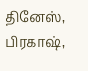தினேஸ், பிரகாஷ்,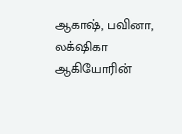ஆகாஷ், பவினா, லக்‌ஷிகா ஆகியோரின்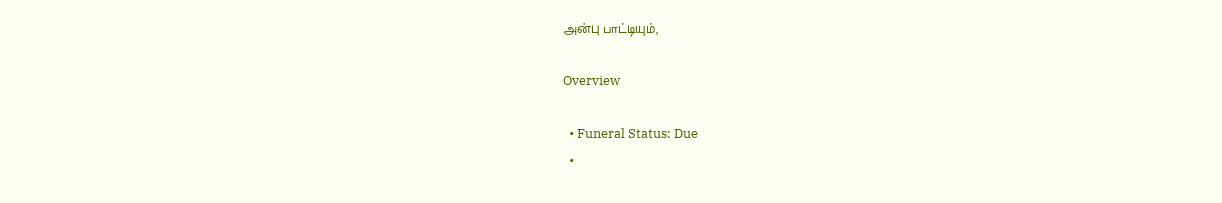அன்பு பாட்டியும்,

Overview

  • Funeral Status: Due
  •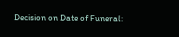Decision on Date of Funeral: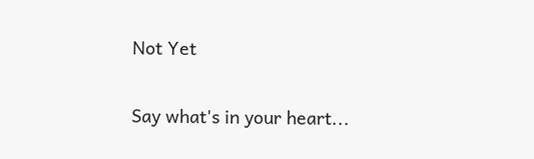Not Yet

Say what's in your heart...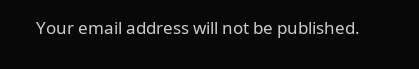Your email address will not be published.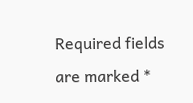Required fields are marked *